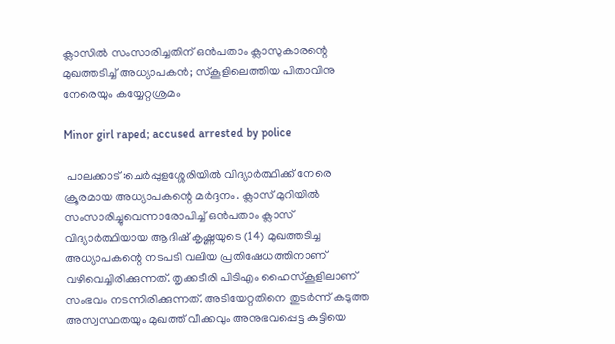ക്ലാസിൽ സംസാരിച്ചതിന് ഒൻപതാം ക്ലാസുകാരന്റെ മുഖത്തടിച്ച് അധ്യാപകൻ; സ്കൂളിലെത്തിയ പിതാവിനു നേരെയും കയ്യേറ്റശ്രമം

Minor girl raped; accused arrested by police

 പാലക്കാട് :ചെർപ്പുളശ്ശേരിയിൽ വിദ്യാർത്ഥിക്ക് നേരെ ക്രൂരമായ അധ്യാപകന്റെ മർദ്ദനം. ക്ലാസ് മുറിയിൽ സംസാരിച്ചുവെന്നാരോപിച്ച് ഒൻപതാം ക്ലാസ് വിദ്യാർത്ഥിയായ ആദിഷ് കൃഷ്ണയുടെ (14) മുഖത്തടിച്ച അധ്യാപകന്റെ നടപടി വലിയ പ്രതിഷേധത്തിനാണ് വഴിവെച്ചിരിക്കുന്നത്. തൃക്കടീരി പിടിഎം ഹൈസ്കൂളിലാണ് സംഭവം നടന്നിരിക്കുന്നത്. അടിയേറ്റതിനെ തുടർന്ന് കടുത്ത അസ്വസ്ഥതയും മുഖത്ത് വീക്കവും അനുഭവപ്പെട്ട കുട്ടിയെ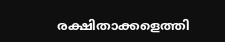രക്ഷിതാക്കളെത്തി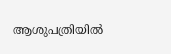ആശുപത്രിയിൽ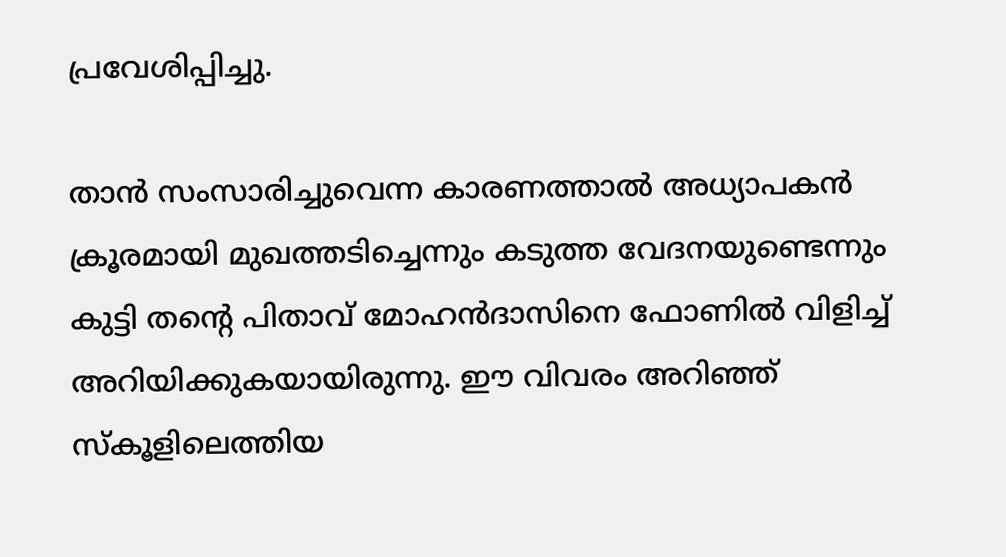പ്രവേശിപ്പിച്ചു.

താൻ സംസാരിച്ചുവെന്ന കാരണത്താൽ അധ്യാപകൻ ക്രൂരമായി മുഖത്തടിച്ചെന്നും കടുത്ത വേദനയുണ്ടെന്നും കുട്ടി തന്റെ പിതാവ് മോഹൻദാസിനെ ഫോണിൽ വിളിച്ച് അറിയിക്കുകയായിരുന്നു. ഈ വിവരം അറിഞ്ഞ് സ്കൂളിലെത്തിയ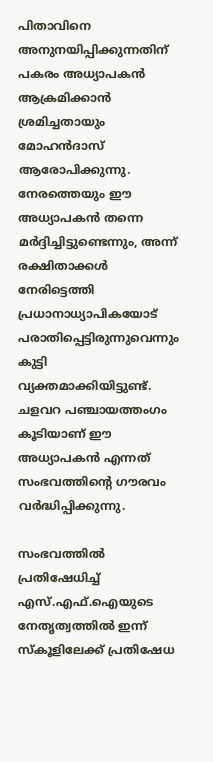പിതാവിനെ അനുനയിപ്പിക്കുന്നതിന് പകരം അധ്യാപകൻ ആക്രമിക്കാൻ ശ്രമിച്ചതായും മോഹൻദാസ് ആരോപിക്കുന്നു. നേരത്തെയും ഈ അധ്യാപകൻ തന്നെ മർദ്ദിച്ചിട്ടുണ്ടെന്നും, അന്ന് രക്ഷിതാക്കൾ നേരിട്ടെത്തി പ്രധാനാധ്യാപികയോട് പരാതിപ്പെട്ടിരുന്നുവെന്നും കുട്ടി വ്യക്തമാക്കിയിട്ടുണ്ട്. ചളവറ പഞ്ചായത്തംഗം കൂടിയാണ് ഈ അധ്യാപകൻ എന്നത് സംഭവത്തിന്റെ ഗൗരവം വർദ്ധിപ്പിക്കുന്നു.

സംഭവത്തിൽ പ്രതിഷേധിച്ച് എസ്.എഫ്.ഐയുടെ നേതൃത്വത്തിൽ ഇന്ന് സ്കൂളിലേക്ക് പ്രതിഷേധ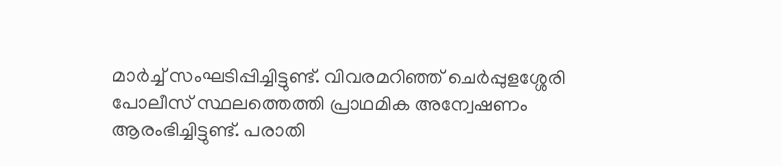മാർച്ച് സംഘടിപ്പിച്ചിട്ടുണ്ട്. വിവരമറിഞ്ഞ് ചെർപ്പുളശ്ശേരി പോലീസ് സ്ഥലത്തെത്തി പ്രാഥമിക അന്വേഷണം ആരംഭിച്ചിട്ടുണ്ട്. പരാതി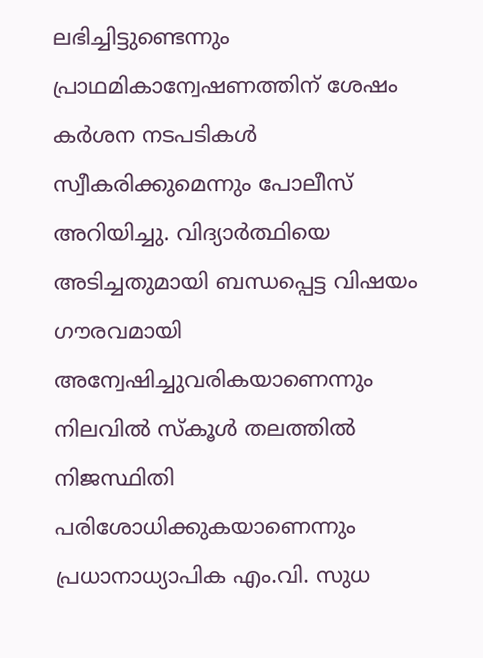ലഭിച്ചിട്ടുണ്ടെന്നും പ്രാഥമികാന്വേഷണത്തിന് ശേഷം കർശന നടപടികൾ സ്വീകരിക്കുമെന്നും പോലീസ് അറിയിച്ചു. വിദ്യാർത്ഥിയെ അടിച്ചതുമായി ബന്ധപ്പെട്ട വിഷയം ഗൗരവമായി അന്വേഷിച്ചുവരികയാണെന്നും നിലവിൽ സ്കൂൾ തലത്തിൽ നിജസ്ഥിതി പരിശോധിക്കുകയാണെന്നും പ്രധാനാധ്യാപിക എം.വി. സുധ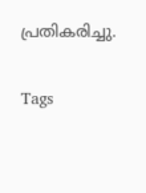പ്രതികരിച്ചു.

Tags